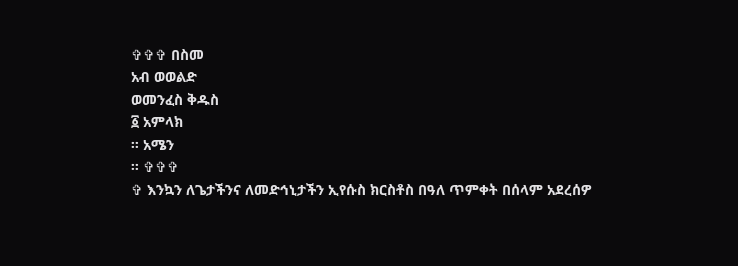✞✞✞ በስመ
አብ ወወልድ
ወመንፈስ ቅዱስ
፩ አምላክ
፡፡ አሜን
፡፡ ✞✞✞
✞ እንኳን ለጌታችንና ለመድኅኒታችን ኢየሱስ ክርስቶስ በዓለ ጥምቀት በሰላም አደረሰዎ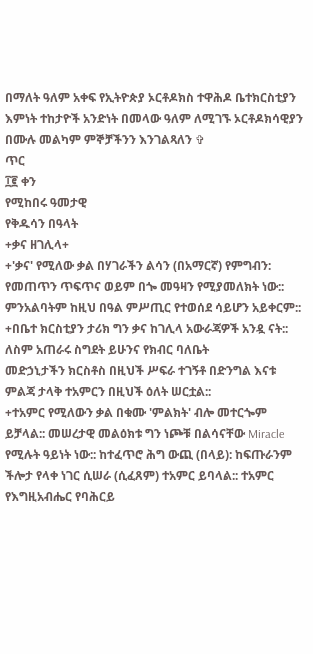በማለት ዓለም አቀፍ የኢትዮጵያ ኦርቶዶክስ ተዋሕዶ ቤተክርስቲያን
እምነት ተከታዮች አንድነት በመላው ዓለም ለሚገኙ ኦርቶዶክሳዊያን በሙሉ መልካም ምኞቻችንን እንገልጻለን ✞
ጥር
፲፪ ቀን
የሚከበሩ ዓመታዊ
የቅዱሳን በዓላት
+ቃና ዘገሊላ+
+'ቃና' የሚለው ቃል በሃገራችን ልሳን (በአማርኛ) የምግብን: የመጠጥን ጥፍጥና ወይም በጐ መዓዛን የሚያመለክት ነው::
ምንአልባትም ከዚህ በዓል ምሥጢር የተወሰደ ሳይሆን አይቀርም::
+በቤተ ክርስቲያን ታሪክ ግን ቃና ከገሊላ አውራጃዎች አንዷ ናት:: ለስም አጠራሩ ስግደት ይሁንና የክብር ባለቤት
መድኃኒታችን ክርስቶስ በዚህች ሥፍራ ተገኝቶ በድንግል እናቱ ምልጃ ታላቅ ተአምርን በዚህች ዕለት ሠርቷል::
+ተአምር የሚለውን ቃል በቁሙ 'ምልክት' ብሎ መተርጐም ይቻላል:: መሠረታዊ መልዕክቱ ግን ነጮቹ በልሳናቸው Miracle የሚሉት ዓይነት ነው:: ከተፈጥሮ ሕግ ውጪ (በላይ): ከፍጡራንም ችሎታ የላቀ ነገር ሲሠራ (ሲፈጸም) ተአምር ይባላል:: ተአምር የእግዚአብሔር የባሕርይ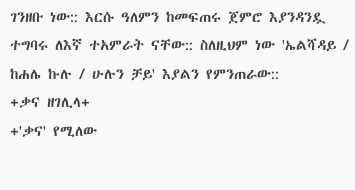ገንዘቡ ነው:: እርሱ ዓለምን ከመፍጠሩ ጀምሮ እያንዳንዷ ተግባሩ ለእኛ ተአምራት ናቸው:: ስለዚህም ነው 'ኤልሻዳይ / ከሐሌ ኩሉ / ሁሉን ቻይ' እያልን የምንጠራው::
+ቃና ዘገሊላ+
+'ቃና' የሚለው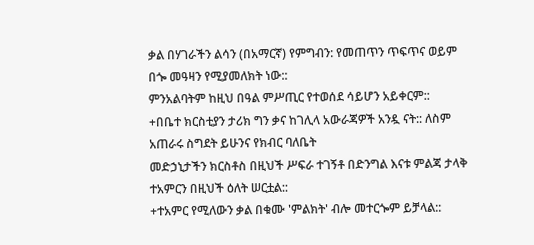ቃል በሃገራችን ልሳን (በአማርኛ) የምግብን: የመጠጥን ጥፍጥና ወይም በጐ መዓዛን የሚያመለክት ነው::
ምንአልባትም ከዚህ በዓል ምሥጢር የተወሰደ ሳይሆን አይቀርም::
+በቤተ ክርስቲያን ታሪክ ግን ቃና ከገሊላ አውራጃዎች አንዷ ናት:: ለስም አጠራሩ ስግደት ይሁንና የክብር ባለቤት
መድኃኒታችን ክርስቶስ በዚህች ሥፍራ ተገኝቶ በድንግል እናቱ ምልጃ ታላቅ ተአምርን በዚህች ዕለት ሠርቷል::
+ተአምር የሚለውን ቃል በቁሙ 'ምልክት' ብሎ መተርጐም ይቻላል::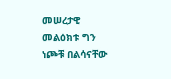መሠረታዊ መልዕክቱ ግን ነጮቹ በልሳናቸው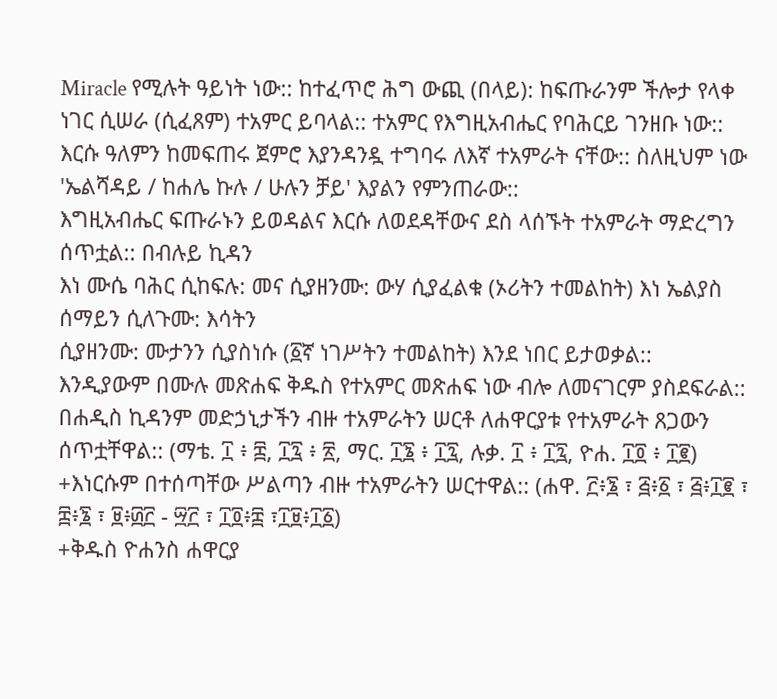Miracle የሚሉት ዓይነት ነው:: ከተፈጥሮ ሕግ ውጪ (በላይ): ከፍጡራንም ችሎታ የላቀ ነገር ሲሠራ (ሲፈጸም) ተአምር ይባላል:: ተአምር የእግዚአብሔር የባሕርይ ገንዘቡ ነው:: እርሱ ዓለምን ከመፍጠሩ ጀምሮ እያንዳንዷ ተግባሩ ለእኛ ተአምራት ናቸው:: ስለዚህም ነው 'ኤልሻዳይ / ከሐሌ ኩሉ / ሁሉን ቻይ' እያልን የምንጠራው::
እግዚአብሔር ፍጡራኑን ይወዳልና እርሱ ለወደዳቸውና ደስ ላሰኙት ተአምራት ማድረግን ሰጥቷል:: በብሉይ ኪዳን
እነ ሙሴ ባሕር ሲከፍሉ: መና ሲያዘንሙ: ውሃ ሲያፈልቁ (ኦሪትን ተመልከት) እነ ኤልያስ ሰማይን ሲለጉሙ: እሳትን
ሲያዘንሙ: ሙታንን ሲያስነሱ (፩ኛ ነገሥትን ተመልከት) እንደ ነበር ይታወቃል::
እንዲያውም በሙሉ መጽሐፍ ቅዱስ የተአምር መጽሐፍ ነው ብሎ ለመናገርም ያስደፍራል:: በሐዲስ ኪዳንም መድኃኒታችን ብዙ ተአምራትን ሠርቶ ለሐዋርያቱ የተአምራት ጸጋውን ሰጥቷቸዋል:: (ማቴ. ፲ ፥ ፰, ፲፯ ፥ ፳, ማር. ፲፮ ፥ ፲፯, ሉቃ. ፲ ፥ ፲፯, ዮሐ. ፲፬ ፥ ፲፪)
+እነርሱም በተሰጣቸው ሥልጣን ብዙ ተአምራትን ሠርተዋል:: (ሐዋ. ፫፥፮ ፣ ፭፥፩ ፣ ፭፥፲፪ ፣ ፰፥፮ ፣ ፱፥፴፫ - ፵፫ ፣ ፲፬፥፰ ፣፲፱፥፲፩)
+ቅዱስ ዮሐንስ ሐዋርያ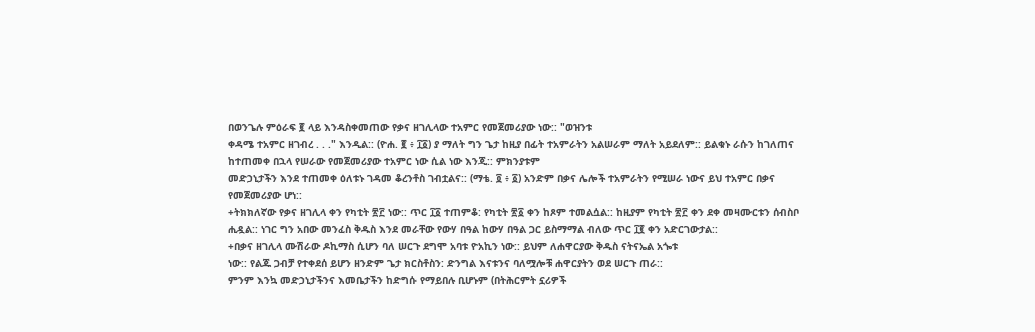በወንጌሉ ምዕራፍ ፪ ላይ እንዳስቀመጠው የቃና ዘገሊላው ተአምር የመጀመሪያው ነው:: "ወዝንቱ
ቀዳሜ ተአምር ዘገብረ . . ." እንዲል:: (ዮሐ. ፪ ፥ ፲፩) ያ ማለት ግን ጌታ ከዚያ በፊት ተአምራትን አልሠራም ማለት አይደለም:: ይልቁኑ ራሱን ከገለጠና ከተጠመቀ በኋላ የሠራው የመጀመሪያው ተአምር ነው ሲል ነው እንጂ:: ምክንያቱም
መድኃኒታችን እንደ ተጠመቀ ዕለቱኑ ገዳመ ቆረንቶስ ገብቷልና:: (ማቴ. ፬ ፥ ፩) አንድም በቃና ሌሎች ተአምራትን የሚሠራ ነውና ይህ ተአምር በቃና የመጀመሪያው ሆነ::
+ትክክለኛው የቃና ዘገሊላ ቀን የካቲት ፳፫ ነው:: ጥር ፲፩ ተጠምቆ: የካቲት ፳፩ ቀን ከጾም ተመልሷል:: ከዚያም የካቲት ፳፫ ቀን ደቀ መዛሙርቱን ሰብስቦ ሒዷል:: ነገር ግን አበው መንፈስ ቅዱስ እንደ መራቸው የውሃ በዓል ከውሃ በዓል ጋር ይስማማል ብለው ጥር ፲፪ ቀን አድርገውታል::
+በቃና ዘገሊላ ሙሽራው ዶኪማስ ሲሆን ባለ ሠርጉ ደግሞ አባቱ ዮአኪን ነው:: ይህም ለሐዋርያው ቅዱስ ናትናኤል አጐቱ
ነው:: የልጁ ጋብቻ የተቀደሰ ይሆን ዘንድም ጌታ ክርስቶስን: ድንግል እናቱንና ባለሟሎቹ ሐዋርያትን ወደ ሠርጉ ጠራ::
ምንም እንኳ መድኃኒታችንና እመቤታችን ከድግሱ የማይበሉ ቢሆኑም (በትሕርምት ኗሪዎች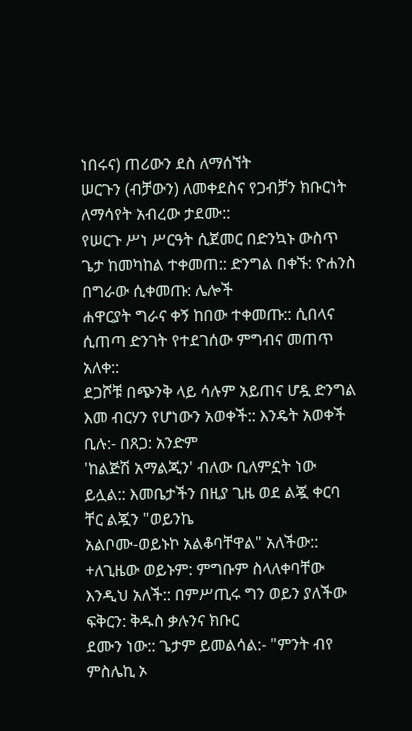ነበሩና) ጠሪውን ደስ ለማሰኘት
ሠርጉን (ብቻውን) ለመቀደስና የጋብቻን ክቡርነት ለማሳየት አብረው ታደሙ::
የሠርጉ ሥነ ሥርዓት ሲጀመር በድንኳኑ ውስጥ ጌታ ከመካከል ተቀመጠ:: ድንግል በቀኙ: ዮሐንስ በግራው ሲቀመጡ: ሌሎች
ሐዋርያት ግራና ቀኝ ከበው ተቀመጡ:: ሲበላና ሲጠጣ ድንገት የተደገሰው ምግብና መጠጥ አለቀ::
ደጋሾቹ በጭንቅ ላይ ሳሉም አይጠና ሆዷ ድንግል እመ ብርሃን የሆነውን አወቀች:: እንዴት አወቀች ቢሉ:- በጸጋ: አንድም
'ከልጅሽ አማልጂን' ብለው ቢለምኗት ነው ይሏል:: እመቤታችን በዚያ ጊዜ ወደ ልጇ ቀርባ ቸር ልጇን "ወይንኬ
አልቦሙ-ወይኑኮ አልቆባቸዋል" አለችው::
+ለጊዜው ወይኑም: ምግቡም ስላለቀባቸው እንዲህ አለች:: በምሥጢሩ ግን ወይን ያለችው ፍቅርን: ቅዱስ ቃሉንና ክቡር
ደሙን ነው:: ጌታም ይመልሳል:- "ምንት ብየ ምስሌኪ ኦ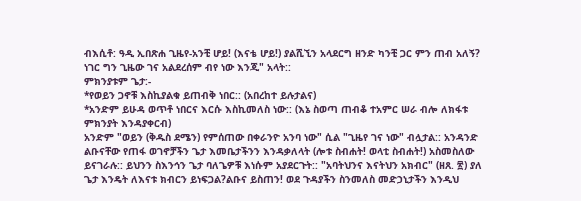ብእሲቶ: ዓዲ ኢበጽሐ ጊዜየ-አንቺ ሆይ! (እናቴ ሆይ!) ያልሺኚን አላደርግ ዘንድ ካንቺ ጋር ምን ጠብ አለኝ? ነገር ግን ጊዜው ገና አልደረሰም ብየ ነው እንጂ" አላት::
ምክንያቱም ጌታ:-
*የወይን ጋኖቹ እስኪያልቁ ይጠብቅ ነበር:: (አበረከተ ይሉታልና)
*አንድም ይሁዳ ወጥቶ ነበርና እርሱ እስኪመለስ ነው:: (እኔ ስወጣ ጠብቆ ተአምር ሠራ ብሎ ለክፋቱ ምክንያት እንዳያቀርብ)
አንድም "ወይን (ቅዱስ ደሜን) የምሰጠው በቀራንዮ አንባ ነው" ሲል "ጊዜየ ገና ነው" ብሏታል:: አንዳንድ ልቡናቸው የጠፋ ወገኖቻችን ጌታ እመቤታችንን እንዳቃለላት (ሎቱ ስብሐት! ወላቲ ስብሐት!) አስመስለው ይናገራሉ:: ይህንን ስእንኅን ጌታ ባለጌዎቹ እነሱም አያደርጉት:: "አባትህንና እናትህን አክብር" (ዘጸ. ፳) ያለ ጌታ እንዴት ለእናቱ ክብርን ይነፍጋል?ልቡና ይስጠን! ወደ ጉዳያችን ስንመለስ መድኃኒታችን እንዲህ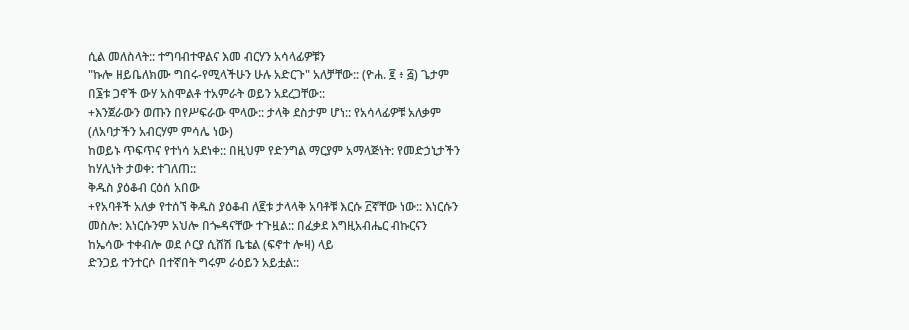ሲል መለስላት:: ተግባብተዋልና እመ ብርሃን አሳላፊዎቹን
"ኩሎ ዘይቤለክሙ ግበሩ-የሚላችሁን ሁሉ አድርጉ" አለቻቸው:: (ዮሐ. ፪ ፥ ፭) ጌታም በ፮ቱ ጋኖች ውሃ አስሞልቶ ተአምራት ወይን አደረጋቸው::
+እንጀራውን ወጡን በየሥፍራው ሞላው:: ታላቅ ደስታም ሆነ:: የአሳላፊዎቹ አለቃም (ለአባታችን አብርሃም ምሳሌ ነው)
ከወይኑ ጥፍጥና የተነሳ አደነቀ:: በዚህም የድንግል ማርያም አማላጅነት: የመድኃኒታችን ከሃሊነት ታወቀ: ተገለጠ::
ቅዱስ ያዕቆብ ርዕሰ አበው
+የአባቶች አለቃ የተሰኘ ቅዱስ ያዕቆብ ለ፪ቱ ታላላቅ አባቶቹ እርሱ ፫ኛቸው ነው:: እነርሱን መስሎ: እነርሱንም አህሎ በጐዳናቸው ተጉዟል:: በፈቃደ እግዚአብሔር ብኩርናን ከኤሳው ተቀብሎ ወደ ሶርያ ሲሸሽ ቤቴል (ፍኖተ ሎዛ) ላይ
ድንጋይ ተንተርሶ በተኛበት ግሩም ራዕይን አይቷል::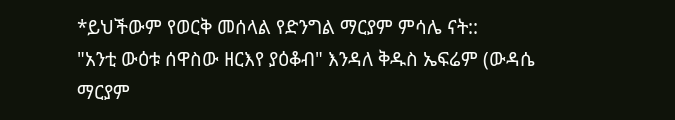*ይህችውም የወርቅ መሰላል የድንግል ማርያም ምሳሌ ናት::
"አንቲ ውዕቱ ሰዋስው ዘርእየ ያዕቆብ" እንዳለ ቅዱስ ኤፍሬም (ውዳሴ ማርያም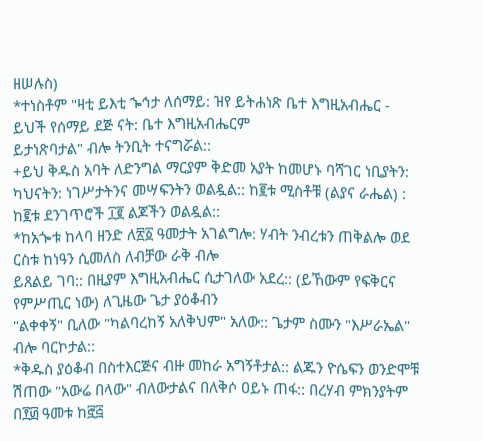ዘሠሉስ)
*ተነስቶም "ዛቲ ይእቲ ኈኅታ ለሰማይ: ዝየ ይትሐነጽ ቤተ እግዚአብሔር - ይህች የሰማይ ደጅ ናት: ቤተ እግዚአብሔርም
ይታነጽባታል" ብሎ ትንቢት ተናግሯል::
+ይህ ቅዱስ አባት ለድንግል ማርያም ቅድመ አያት ከመሆኑ ባሻገር ነቢያትን: ካህናትን: ነገሥታትንና መሣፍንትን ወልዷል:: ከ፪ቱ ሚስቶቹ (ልያና ራሔል) : ከ፪ቱ ደንገጥሮች ፲፪ ልጆችን ወልዷል::
*ከአጐቱ ከላባ ዘንድ ለ፳፩ ዓመታት አገልግሎ: ሃብት ንብረቱን ጠቅልሎ ወደ ርስቱ ከነዓን ሲመለስ ለብቻው ራቅ ብሎ
ይጸልይ ገባ:: በዚያም እግዚአብሔር ሲታገለው አደረ:: (ይኸውም የፍቅርና የምሥጢር ነው) ለጊዜው ጌታ ያዕቆብን
"ልቀቀኝ" ቢለው "ካልባረከኝ አለቅህም" አለው:: ጌታም ስሙን "እሥራኤል" ብሎ ባርኮታል::
*ቅዱስ ያዕቆብ በስተእርጅና ብዙ መከራ አግኝቶታል:: ልጁን ዮሴፍን ወንድሞቹ ሽጠው "አውሬ በላው" ብለውታልና በለቅሶ ዐይኑ ጠፋ:: በረሃብ ምክንያትም በ፻፴ ዓመቱ ከ፸፭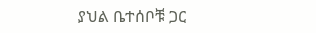ያህል ቤተሰቦቹ ጋር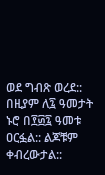ወደ ግብጽ ወረደ:: በዚያም ለ፯ ዓመታት ኑሮ በ፻፴፯ ዓመቱ ዐርፏል:: ልጆቹም ቀብረውታል::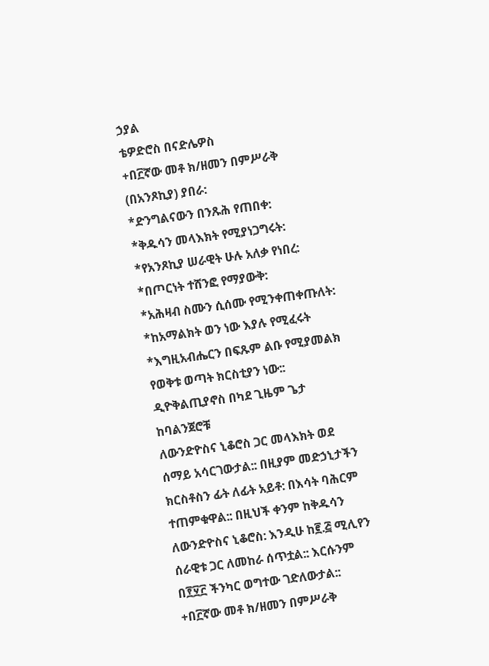ኃያል
ቴዎድሮስ በናድሌዎስ
+በ፫ኛው መቶ ክ/ዘመን በምሥራቅ (በአንጾኪያ) ያበራ:
*ድንግልናውን በንጹሕ የጠበቀ:
*ቅዱሳን መላእክት የሚያነጋግሩት:
*የአንጾኪያ ሠራዊት ሁሉ አለቃ የነበረ:
*በጦርነት ተሸንፎ የማያውቅ:
*አሕዛብ ስሙን ሲሰሙ የሚንቀጠቀጡለት:
*ከአማልክት ወን ነው እያሉ የሚፈሩት
*እግዚአብሔርን በፍጹም ልቡ የሚያመልክ የወቅቱ ወጣት ክርስቲያን ነው:: ዲዮቅልጢያኖስ በካደ ጊዜም ጌታ ከባልንጀሮቹ
ለውንድዮስና ኒቆሮስ ጋር መላእክት ወደ ሰማይ አሳርገውታል:: በዚያም መድኃኒታችን ክርስቶስን ፊት ለፊት አይቶ: በእሳት ባሕርም ተጠምቁዋል:: በዚህች ቀንም ከቅዱሳን ለውንድዮስና ኒቆሮስ: እንዲሁ ከ፪.፭ ሚሊየን ሰራዊቱ ጋር ለመከራ ሰጥቷል:: እርሱንም በ፻፶፫ ችንካር ወግተው ገድለውታል::
+በ፫ኛው መቶ ክ/ዘመን በምሥራቅ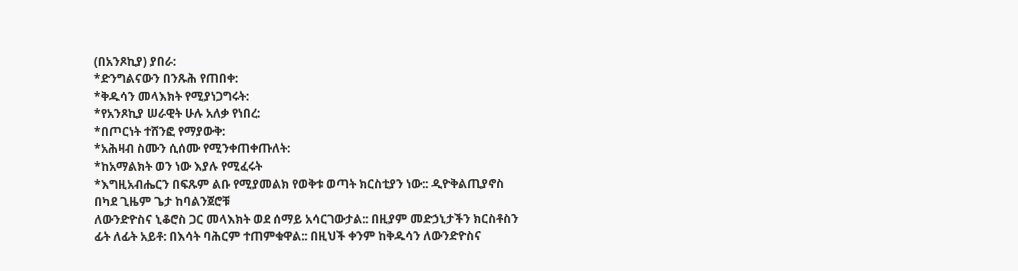(በአንጾኪያ) ያበራ:
*ድንግልናውን በንጹሕ የጠበቀ:
*ቅዱሳን መላእክት የሚያነጋግሩት:
*የአንጾኪያ ሠራዊት ሁሉ አለቃ የነበረ:
*በጦርነት ተሸንፎ የማያውቅ:
*አሕዛብ ስሙን ሲሰሙ የሚንቀጠቀጡለት:
*ከአማልክት ወን ነው እያሉ የሚፈሩት
*እግዚአብሔርን በፍጹም ልቡ የሚያመልክ የወቅቱ ወጣት ክርስቲያን ነው:: ዲዮቅልጢያኖስ በካደ ጊዜም ጌታ ከባልንጀሮቹ
ለውንድዮስና ኒቆሮስ ጋር መላእክት ወደ ሰማይ አሳርገውታል:: በዚያም መድኃኒታችን ክርስቶስን ፊት ለፊት አይቶ: በእሳት ባሕርም ተጠምቁዋል:: በዚህች ቀንም ከቅዱሳን ለውንድዮስና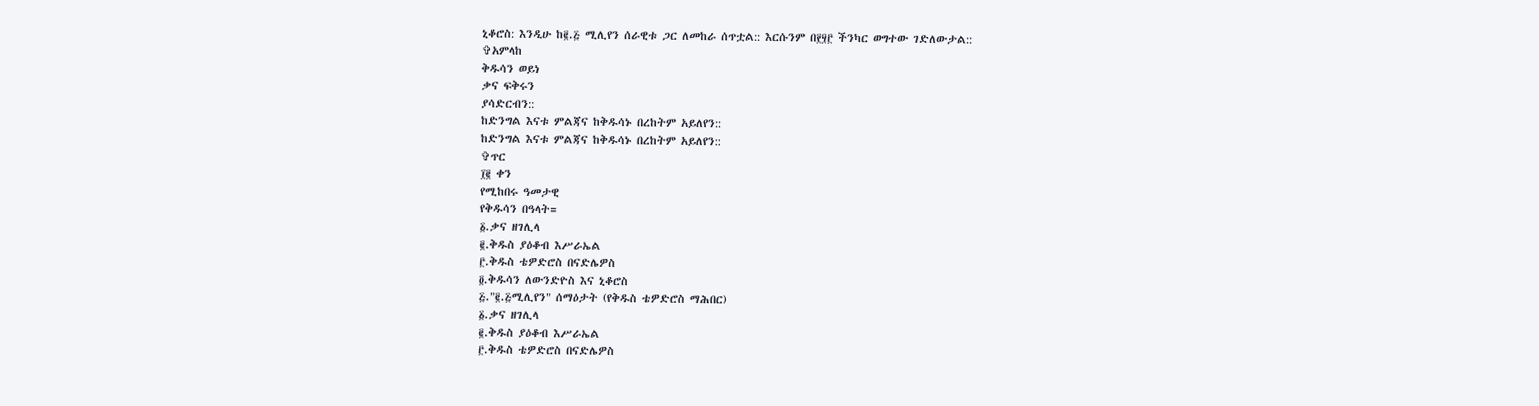ኒቆሮስ: እንዲሁ ከ፪.፭ ሚሊየን ሰራዊቱ ጋር ለመከራ ሰጥቷል:: እርሱንም በ፻፶፫ ችንካር ወግተው ገድለውታል::
✞አምላከ
ቅዱሳን ወይነ
ቃና ፍቅሩን
ያሳድርብን::
ከድንግል እናቱ ምልጃና ከቅዱሳኑ በረከትም አይለየን::
ከድንግል እናቱ ምልጃና ከቅዱሳኑ በረከትም አይለየን::
✞ጥር
፲፪ ቀን
የሚከበሩ ዓመታዊ
የቅዱሳን በዓላት=
፩.ቃና ዘገሊላ
፪.ቅዱስ ያዕቆብ እሥራኤል
፫.ቅዱስ ቴዎድሮስ በናድሌዎስ
፬.ቅዱሳን ለውንድዮስ እና ኒቆሮስ
፭."፪.፭ሚሊየን" ሰማዕታት (የቅዱስ ቴዎድሮስ ማሕበር)
፩.ቃና ዘገሊላ
፪.ቅዱስ ያዕቆብ እሥራኤል
፫.ቅዱስ ቴዎድሮስ በናድሌዎስ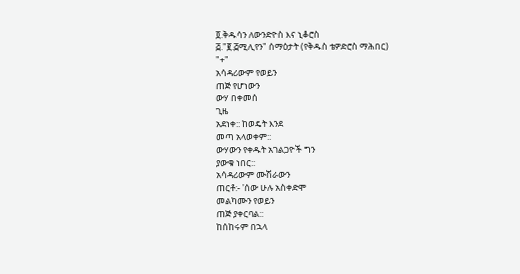፬.ቅዱሳን ለውንድዮስ እና ኒቆሮስ
፭."፪.፭ሚሊየን" ሰማዕታት (የቅዱስ ቴዎድሮስ ማሕበር)
"+"
አሳዳሪውም የወይን
ጠጅ የሆነውን
ውሃ በቀመሰ
ጊዜ
አደነቀ:: ከወዴት እንደ
መጣ አላወቀም::
ውሃውን የቀዱት አገልጋዮች ግን
ያውቁ ነበር::
አሳዳሪውም ሙሽራውን
ጠርቶ:- 'ሰው ሁሉ አስቀድሞ
መልካሙን የወይን
ጠጅ ያቀርባል::
ከሰከሩም በኋላ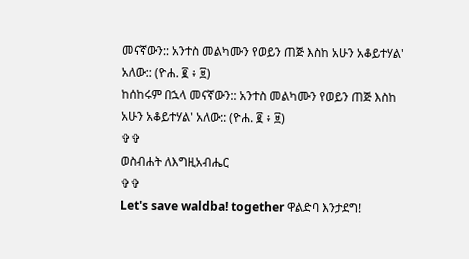መናኛውን:: አንተስ መልካሙን የወይን ጠጅ እስከ አሁን አቆይተሃል' አለው:: (ዮሐ. ፪ ፥ ፱)
ከሰከሩም በኋላ መናኛውን:: አንተስ መልካሙን የወይን ጠጅ እስከ አሁን አቆይተሃል' አለው:: (ዮሐ. ፪ ፥ ፱)
✞✞
ወስብሐት ለእግዚአብሔር
✞✞
Let's save waldba! together ዋልድባ እንታደግ!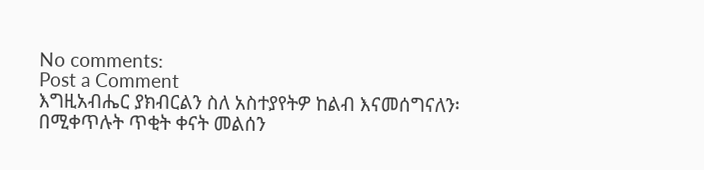No comments:
Post a Comment
እግዚአብሔር ያክብርልን ስለ አስተያየትዎ ከልብ እናመሰግናለን፡ በሚቀጥሉት ጥቂት ቀናት መልሰን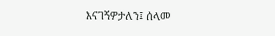እናገኝዎታለን፤ ሰላመ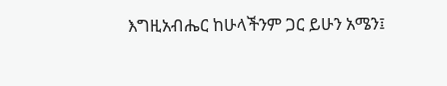እግዚአብሔር ከሁላችንም ጋር ይሁን አሜን፤